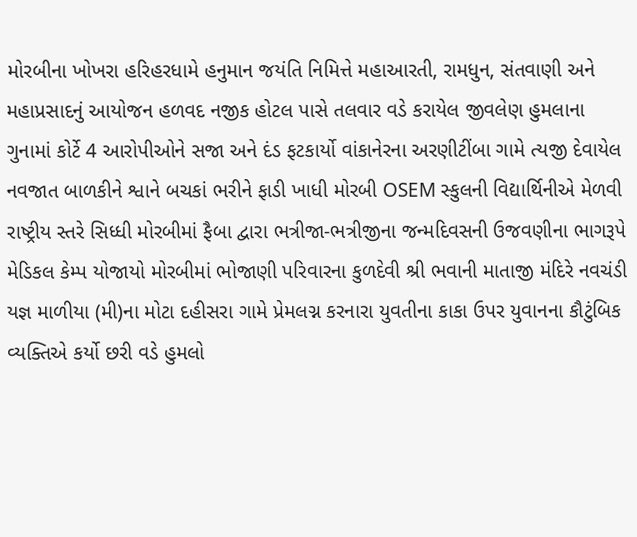મોરબીના ખોખરા હરિહરધામે હનુમાન જયંતિ નિમિત્તે મહાઆરતી, રામધુન, સંતવાણી અને મહાપ્રસાદનું આયોજન હળવદ નજીક હોટલ પાસે તલવાર વડે કરાયેલ જીવલેણ હુમલાના ગુનામાં કોર્ટે 4 આરોપીઓને સજા અને દંડ ફટકાર્યો વાંકાનેરના અરણીટીંબા ગામે ત્યજી દેવાયેલ નવજાત બાળકીને શ્વાને બચકાં ભરીને ફાડી ખાધી મોરબી OSEM સ્કુલની વિદ્યાર્થિનીએ મેળવી રાષ્ટ્રીય સ્તરે સિધ્ધી મોરબીમાં ફૈબા દ્વારા ભત્રીજા-ભત્રીજીના જન્મદિવસની ઉજવણીના ભાગરૂપે મેડિકલ કેમ્પ યોજાયો મોરબીમાં ભોજાણી પરિવારના કુળદેવી શ્રી ભવાની માતાજી મંદિરે નવચંડી યજ્ઞ માળીયા (મી)ના મોટા દહીસરા ગામે પ્રેમલગ્ન કરનારા યુવતીના કાકા ઉપર યુવાનના કૌટુંબિક વ્યક્તિએ કર્યો છરી વડે હુમલો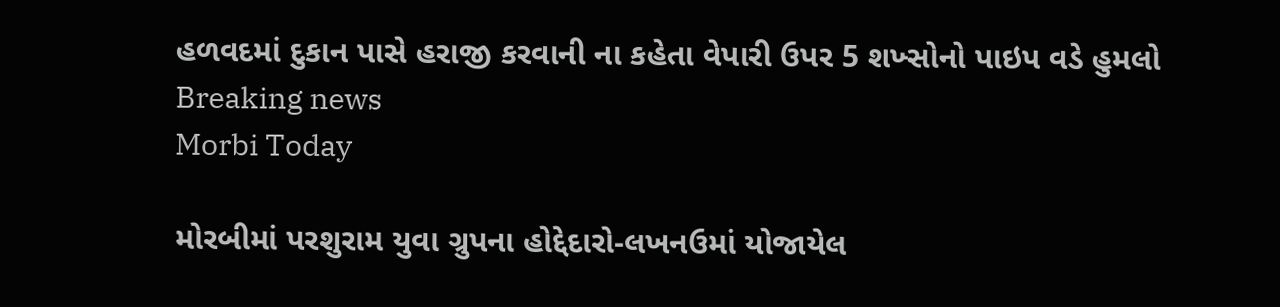હળવદમાં દુકાન પાસે હરાજી કરવાની ના કહેતા વેપારી ઉપર 5 શખ્સોનો પાઇપ વડે હુમલો
Breaking news
Morbi Today

મોરબીમાં પરશુરામ યુવા ગ્રુપના હોદ્દેદારો-લખનઉમાં યોજાયેલ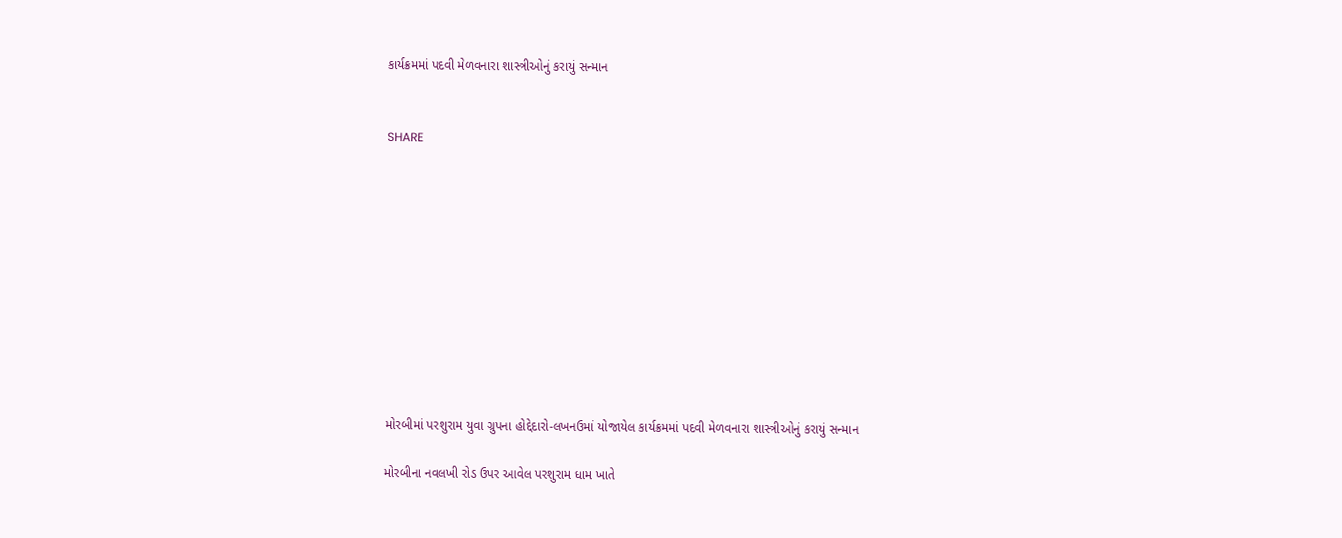કાર્યક્રમમાં પદવી મેળવનારા શાસ્ત્રીઓનું કરાયું સન્માન


SHARE











મોરબીમાં પરશુરામ યુવા ગ્રુપના હોદ્દેદારો-લખનઉમાં યોજાયેલ કાર્યક્રમમાં પદવી મેળવનારા શાસ્ત્રીઓનું કરાયું સન્માન

મોરબીના નવલખી રોડ ઉપર આવેલ પરશુરામ ધામ ખાતે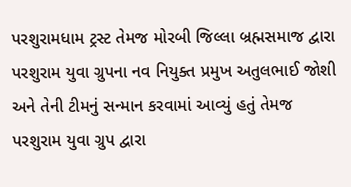પરશુરામધામ ટ્રસ્ટ તેમજ મોરબી જિલ્લા બ્રહ્મસમાજ દ્વારા પરશુરામ યુવા ગ્રુપના નવ નિયુક્ત પ્રમુખ અતુલભાઈ જોશી અને તેની ટીમનું સન્માન કરવામાં આવ્યું હતું તેમજ પરશુરામ યુવા ગ્રુપ દ્વારા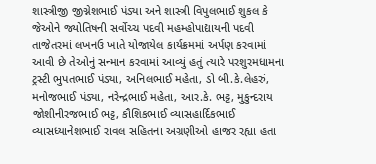શાસ્ત્રીજી જીગ્નેશભાઈ પંડ્યા અને શાસ્ત્રી વિપુલભાઈ શુકલ કે જેઓને જ્યોતિષની સર્વોચ્ચ પદવી મહમ્હોપાદ્યાયની પદવી તાજેતરમાં લખનઉ ખાતે યોજાયેલ કાર્યક્રમમાં અર્પણ કરવામાં આવી છે તેઓનું સન્માન કરવામાં આવ્યું હતું ત્યારે પરશુરમધામના ટ્રસ્ટી ભુપતભાઈ પંડ્યા, અનિલભાઈ મહેતા, ડો બી.કે.લેહરું, મનોજભાઈ પંડ્યા, નરેન્દ્રભાઈ મહેતા, આર.કે. ભટ્ટ, મુકુન્દરાય જોશીનીરજભાઈ ભટ્ટ, કૌશિકભાઈ વ્યાસહાર્દિકભાઈ વ્યાસધ્યાનેશભાઈ રાવલ સહિતના અગ્રણીઓ હાજર રહ્યા હતા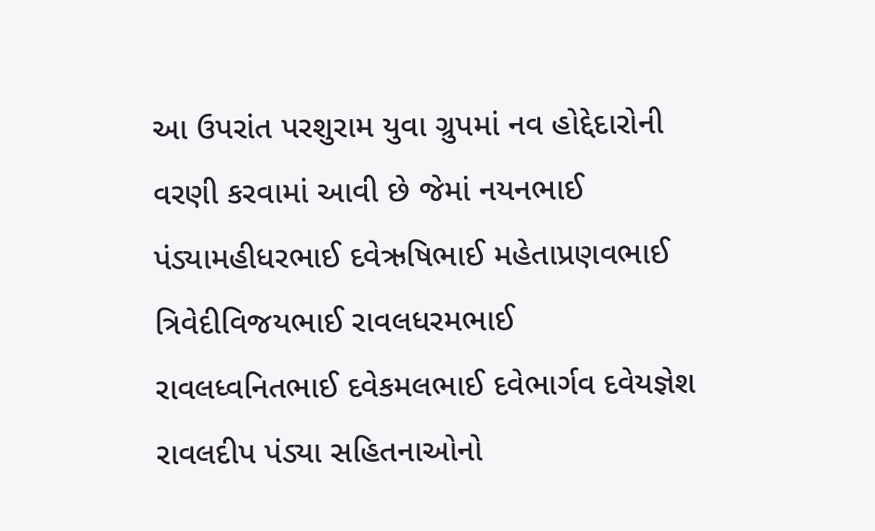આ ઉપરાંત પરશુરામ યુવા ગ્રુપમાં નવ હોદ્દેદારોની વરણી કરવામાં આવી છે જેમાં નયનભાઈ પંડ્યામહીધરભાઈ દવેઋષિભાઈ મહેતાપ્રણવભાઈ ત્રિવેદીવિજયભાઈ રાવલધરમભાઈ રાવલધ્વનિતભાઈ દવેકમલભાઈ દવેભાર્ગવ દવેયજ્ઞેશ રાવલદીપ પંડ્યા સહિતનાઓનો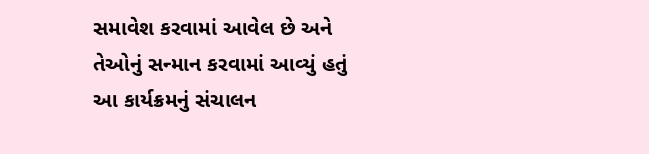સમાવેશ કરવામાં આવેલ છે અને તેઓનું સન્માન કરવામાં આવ્યું હતું આ કાર્યક્રમનું સંચાલન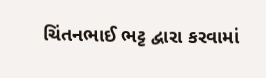ચિંતનભાઈ ભટ્ટ દ્વારા કરવામાં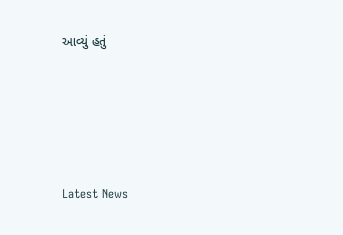આવ્યું હતું






Latest News